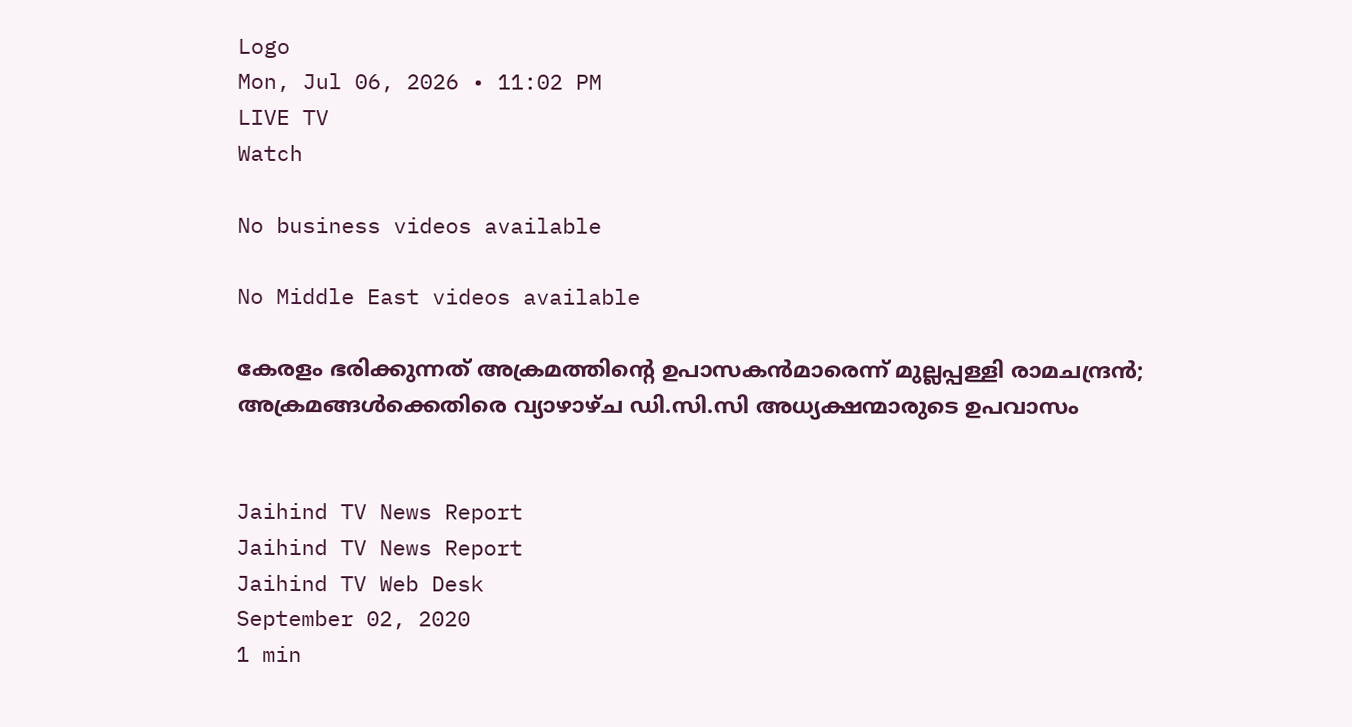Logo
Mon, Jul 06, 2026 • 11:02 PM
LIVE TV
Watch

No business videos available

No Middle East videos available

കേരളം ഭരിക്കുന്നത് അക്രമത്തിന്‍റെ ഉപാസകന്‍മാരെന്ന് മുല്ലപ്പള്ളി രാമചന്ദ്രന്‍; അക്രമങ്ങള്‍ക്കെതിരെ വ്യാഴാഴ്ച ഡി.സി.സി അധ്യക്ഷന്മാരുടെ ഉപവാസം


Jaihind TV News Report
Jaihind TV News Report
Jaihind TV Web Desk
September 02, 2020
1 min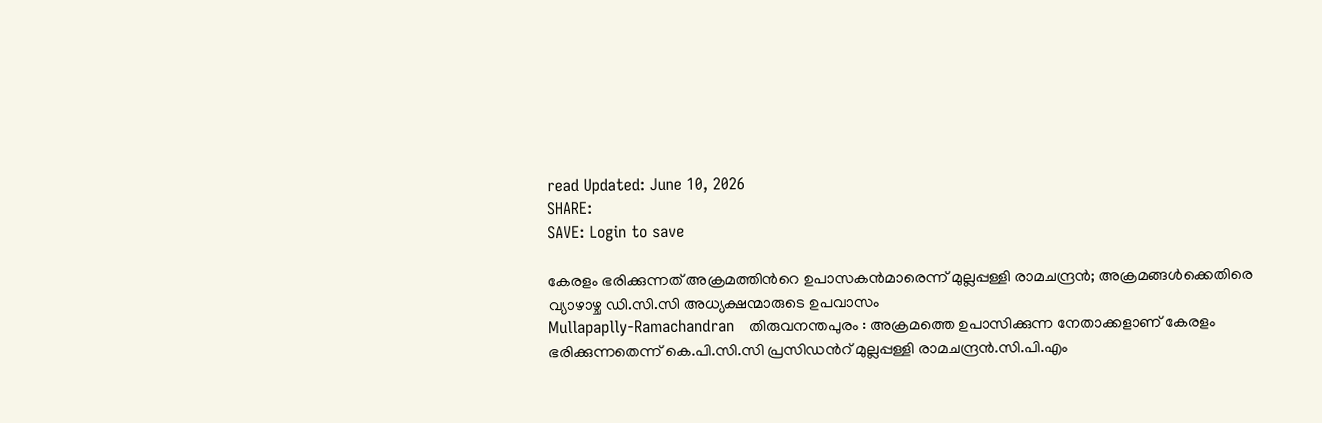read Updated: June 10, 2026
SHARE:
SAVE: Login to save

കേരളം ഭരിക്കുന്നത് അക്രമത്തിന്‍റെ ഉപാസകന്‍മാരെന്ന് മുല്ലപ്പള്ളി രാമചന്ദ്രന്‍; അക്രമങ്ങള്‍ക്കെതിരെ വ്യാഴാഴ്ച ഡി.സി.സി അധ്യക്ഷന്മാരുടെ ഉപവാസം
Mullapaplly-Ramachandran   തിരുവനന്തപുരം : അക്രമത്തെ ഉപാസിക്കുന്ന നേതാക്കളാണ് കേരളം ഭരിക്കുന്നതെന്ന് കെ.പി.സി.സി പ്രസിഡന്‍റ് മുല്ലപ്പള്ളി രാമചന്ദ്രന്‍.സി.പി.എം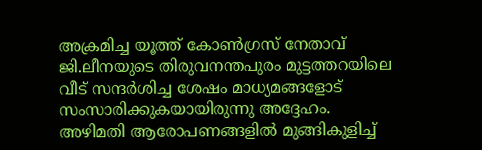അക്രമിച്ച യൂത്ത് കോണ്‍ഗ്രസ് നേതാവ്  ജി.ലീനയുടെ തിരുവനന്തപുരം മുട്ടത്തറയിലെ വീട് സന്ദര്‍ശിച്ച ശേഷം മാധ്യമങ്ങളോട് സംസാരിക്കുകയായിരുന്നു അദ്ദേഹം. അഴിമതി ആരോപണങ്ങളില്‍ മുങ്ങികുളിച്ച്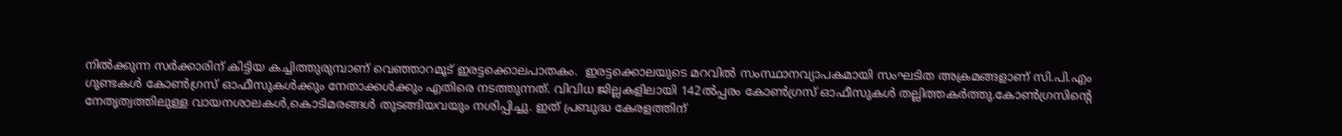നില്‍ക്കുന്ന സര്‍ക്കാരിന് കിട്ടിയ കച്ചിത്തുരുമ്പാണ് വെഞ്ഞാറമൂട് ഇരട്ടക്കൊലപാതകം.  ഇരട്ടക്കൊലയുടെ മറവില്‍ സംസ്ഥാനവ്യാപകമായി സംഘടിത അക്രമങ്ങളാണ് സി.പി.എം ഗുണ്ടകള്‍ കോണ്‍ഗ്രസ് ഓഫീസുകള്‍ക്കും നേതാക്കള്‍ക്കും എതിരെ നടത്തുന്നത്. വിവിധ ജില്ലകളിലായി 142ല്‍പ്പരം കോണ്‍ഗ്രസ് ഓഫീസുകള്‍ തല്ലിത്തകര്‍ത്തു.കോണ്‍ഗ്രസിന്റെ നേതൃത്വത്തിലുള്ള വായനശാലകള്‍,കൊടിമരങ്ങള്‍ തുടങ്ങിയവയും നശിപ്പിച്ചു. ഇത് പ്രബുദ്ധ കേരളത്തിന്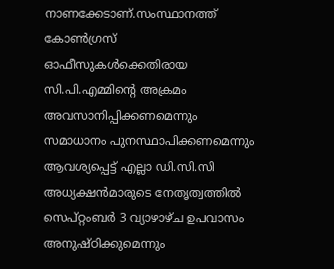നാണക്കേടാണ്.സംസ്ഥാനത്ത് കോണ്‍ഗ്രസ് ഓഫീസുകള്‍ക്കെതിരായ സി.പി.എമ്മിന്റെ അക്രമം അവസാനിപ്പിക്കണമെന്നും സമാധാനം പുനസ്ഥാപിക്കണമെന്നും ആവശ്യപ്പെട്ട് എല്ലാ ഡി.സി.സി അധ്യക്ഷന്‍മാരുടെ നേതൃത്വത്തില്‍ സെപ്റ്റംബര്‍ 3 വ്യാഴാഴ്ച ഉപവാസം അനുഷ്ഠിക്കുമെന്നും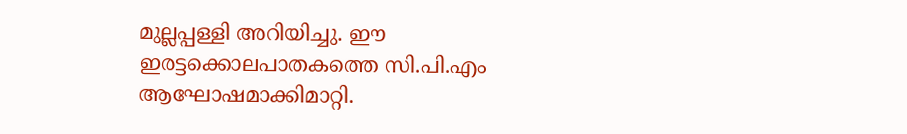മുല്ലപ്പള്ളി അറിയിച്ചു. ഈ ഇരട്ടക്കൊലപാതകത്തെ സി.പി.എം ആഘോഷമാക്കിമാറ്റി.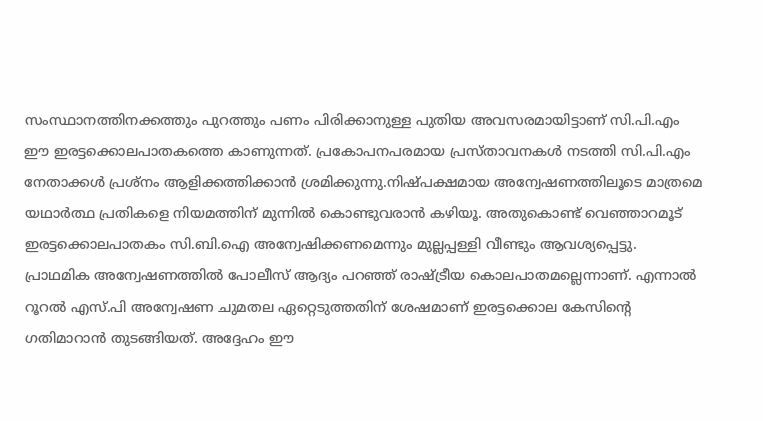സംസ്ഥാനത്തിനക്കത്തും പുറത്തും പണം പിരിക്കാനുള്ള പുതിയ അവസരമായിട്ടാണ് സി.പി.എം ഈ ഇരട്ടക്കൊലപാതകത്തെ കാണുന്നത്. പ്രകോപനപരമായ പ്രസ്താവനകള്‍ നടത്തി സി.പി.എം നേതാക്കള്‍ പ്രശ്‌നം ആളിക്കത്തിക്കാന്‍ ശ്രമിക്കുന്നു.നിഷ്പക്ഷമായ അന്വേഷണത്തിലൂടെ മാത്രമെ യഥാര്‍ത്ഥ പ്രതികളെ നിയമത്തിന് മുന്നില്‍ കൊണ്ടുവരാന്‍ കഴിയൂ. അതുകൊണ്ട് വെഞ്ഞാറമൂട് ഇരട്ടക്കൊലപാതകം സി.ബി.ഐ അന്വേഷിക്കണമെന്നും മുല്ലപ്പള്ളി വീണ്ടും ആവശ്യപ്പെട്ടു. പ്രാഥമിക അന്വേഷണത്തില്‍ പോലീസ് ആദ്യം പറഞ്ഞ് രാഷ്ട്രീയ കൊലപാതമല്ലെന്നാണ്. എന്നാല്‍ റൂറല്‍ എസ്.പി അന്വേഷണ ചുമതല ഏറ്റെടുത്തതിന് ശേഷമാണ് ഇരട്ടക്കൊല കേസിന്റെ ഗതിമാറാന്‍ തുടങ്ങിയത്. അദ്ദേഹം ഈ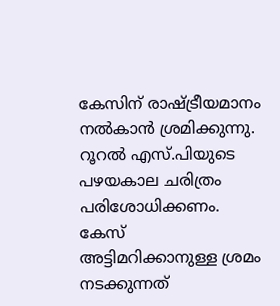കേസിന് രാഷ്ട്രീയമാനം നല്‍കാന്‍ ശ്രമിക്കുന്നു. റൂറല്‍ എസ്.പിയുടെ പഴയകാല ചരിത്രം പരിശോധിക്കണം. കേസ് അട്ടിമറിക്കാനുള്ള ശ്രമം നടക്കുന്നത്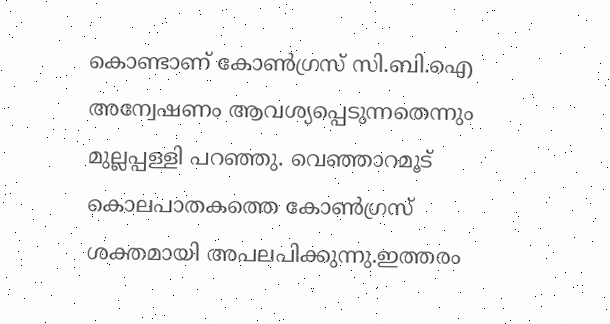കൊണ്ടാണ് കോണ്‍ഗ്രസ് സി.ബി.ഐ അന്വേഷണം ആവശ്യപ്പെടുന്നതെന്നും മുല്ലപ്പള്ളി പറഞ്ഞു. വെഞ്ഞാറമൂട് കൊലപാതകത്തെ കോണ്‍ഗ്രസ് ശക്തമായി അപലപിക്കുന്നു.ഇത്തരം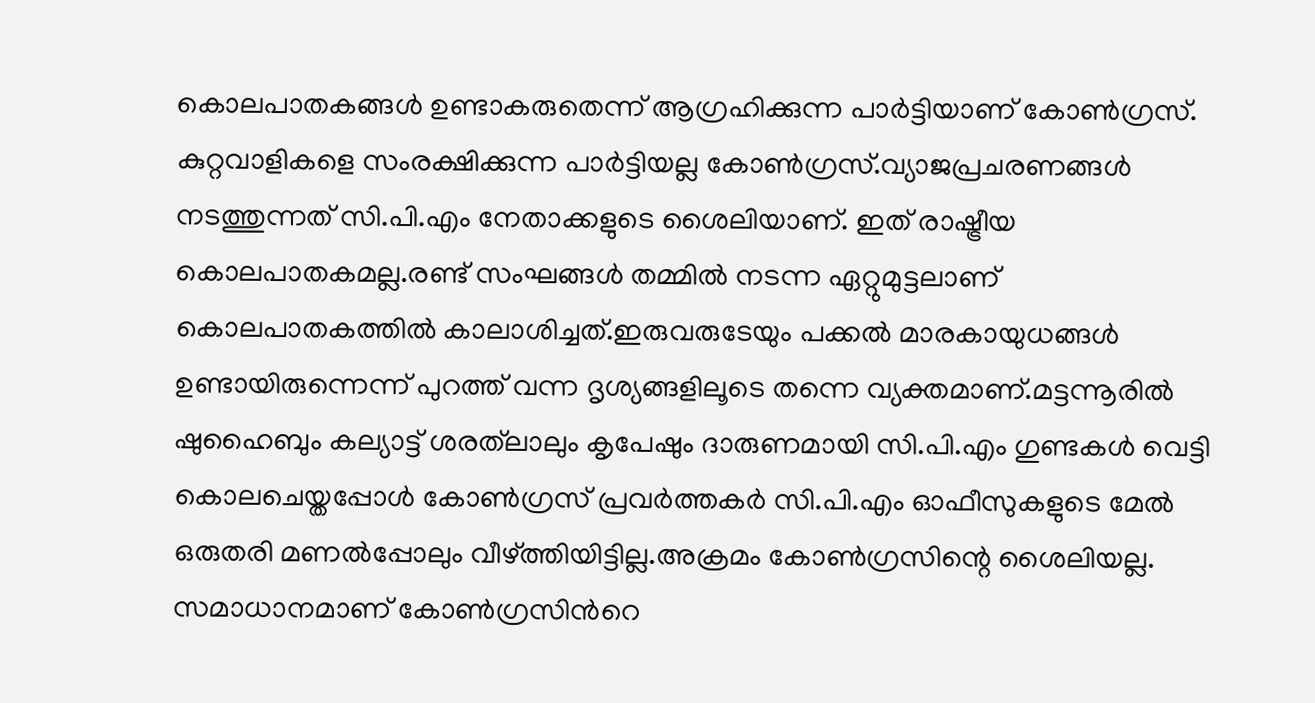കൊലപാതകങ്ങള്‍ ഉണ്ടാകരുതെന്ന് ആഗ്രഹിക്കുന്ന പാര്‍ട്ടിയാണ് കോണ്‍ഗ്രസ്. കുറ്റവാളികളെ സംരക്ഷിക്കുന്ന പാര്‍ട്ടിയല്ല കോണ്‍ഗ്രസ്.വ്യാജപ്രചരണങ്ങള്‍ നടത്തുന്നത് സി.പി.എം നേതാക്കളുടെ ശൈലിയാണ്. ഇത് രാഷ്ട്രീയ കൊലപാതകമല്ല.രണ്ട് സംഘങ്ങള്‍ തമ്മില്‍ നടന്ന ഏറ്റുമുട്ടലാണ് കൊലപാതകത്തില്‍ കാലാശിച്ചത്.ഇരുവരുടേയും പക്കല്‍ മാരകായുധങ്ങള്‍ ഉണ്ടായിരുന്നെന്ന് പുറത്ത് വന്ന ദൃശ്യങ്ങളിലൂടെ തന്നെ വ്യക്തമാണ്.മട്ടന്നൂരില്‍ ഷുഹൈബും കല്യാട്ട് ശരത്‌ലാലും കൃപേഷും ദാരുണമായി സി.പി.എം ഗുണ്ടകള്‍ വെട്ടി കൊലചെയ്തപ്പോള്‍ കോണ്‍ഗ്രസ് പ്രവര്‍ത്തകര്‍ സി.പി.എം ഓഫീസുകളുടെ മേല്‍ ഒരുതരി മണല്‍പ്പോലും വീഴ്ത്തിയിട്ടില്ല.അക്രമം കോണ്‍ഗ്രസിന്റെ ശൈലിയല്ല. സമാധാനമാണ് കോണ്‍ഗ്രസിന്‍റെ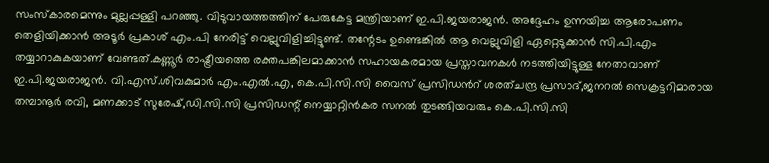സംസ്‌കാരമെന്നും മുല്ലപ്പള്ളി പറഞ്ഞു. വിടുവായത്തത്തിന് പേരുകേട്ട മന്ത്രിയാണ് ഇ.പി.ജയരാജന്‍. അദ്ദേഹം ഉന്നയിച്ച ആരോപണം തെളിയിക്കാന്‍ അടൂര്‍ പ്രകാശ് എം.പി നേരിട്ട് വെല്ലുവിളിച്ചിട്ടുണ്ട്. തന്റേടം ഉണ്ടെങ്കില്‍ ആ വെല്ലുവിളി ഏറ്റെടുക്കാന്‍ സി.പി.എം തയ്യാറാകുകയാണ് വേണ്ടത്.കണ്ണൂര്‍ രാഷ്ട്രീയത്തെ രക്തപങ്കിലമാക്കാന്‍ സഹായകരമായ പ്രസ്താവനകള്‍ നടത്തിയിട്ടുള്ള നേതാവാണ് ഇ.പി.ജയരാജന്‍. വി.എസ്.ശിവകുമാര്‍ എം.എല്‍.എ, കെ.പി.സി.സി വൈസ് പ്രസിഡന്‍റ് ശരത്ചന്ദ്ര പ്രസാദ്,ജനറല്‍ സെക്രട്ടറിമാരായ തമ്പാനൂര്‍ രവി, മണക്കാട് സുരേഷ്,ഡി.സി.സി പ്രസിഡന്റ് നെയ്യാറ്റിന്‍കര സനല്‍ തുടങ്ങിയവരും കെ.പി.സി.സി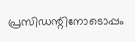പ്രസിഡന്റിനോടൊപ്പം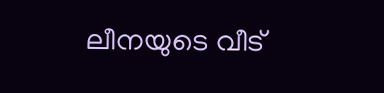ലീനയുടെ വീട്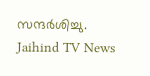സന്ദര്‍ശിച്ചു.
Jaihind TV News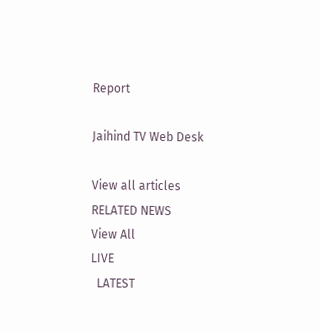Report

Jaihind TV Web Desk

View all articles
RELATED NEWS
View All
LIVE
  LATEST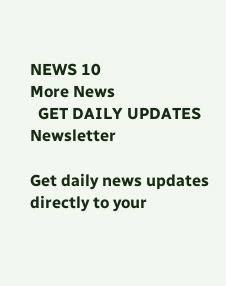NEWS 10
More News
  GET DAILY UPDATES
Newsletter

Get daily news updates directly to your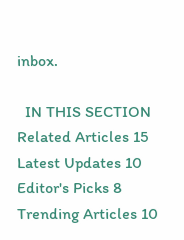inbox.

  IN THIS SECTION
Related Articles 15
Latest Updates 10
Editor's Picks 8
Trending Articles 10